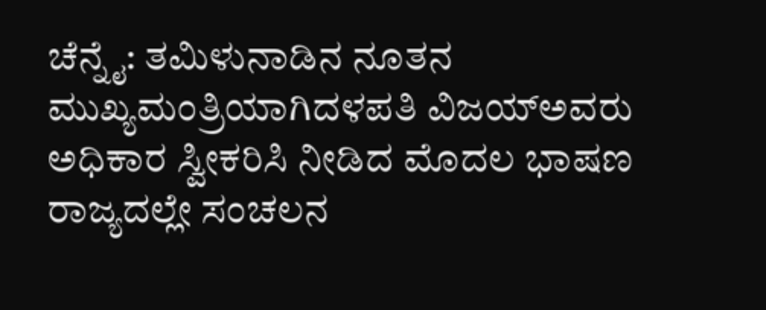ಚೆನ್ನೈ: ತಮಿಳುನಾಡಿನ ನೂತನ ಮುಖ್ಯಮಂತ್ರಿಯಾಗಿದಳಪತಿ ವಿಜಯ್ಅವರು ಅಧಿಕಾರ ಸ್ವೀಕರಿಸಿ ನೀಡಿದ ಮೊದಲ ಭಾಷಣ ರಾಜ್ಯದಲ್ಲೇ ಸಂಚಲನ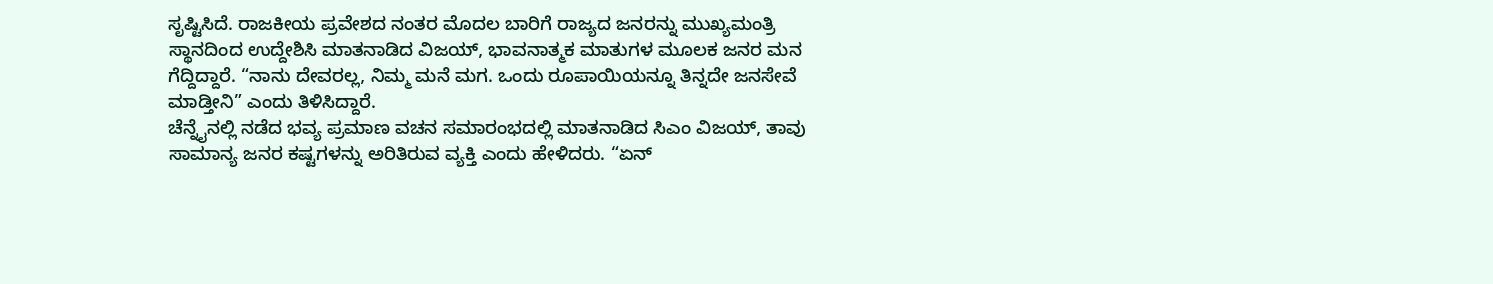ಸೃಷ್ಟಿಸಿದೆ. ರಾಜಕೀಯ ಪ್ರವೇಶದ ನಂತರ ಮೊದಲ ಬಾರಿಗೆ ರಾಜ್ಯದ ಜನರನ್ನು ಮುಖ್ಯಮಂತ್ರಿ ಸ್ಥಾನದಿಂದ ಉದ್ದೇಶಿಸಿ ಮಾತನಾಡಿದ ವಿಜಯ್, ಭಾವನಾತ್ಮಕ ಮಾತುಗಳ ಮೂಲಕ ಜನರ ಮನ ಗೆದ್ದಿದ್ದಾರೆ. “ನಾನು ದೇವರಲ್ಲ, ನಿಮ್ಮ ಮನೆ ಮಗ. ಒಂದು ರೂಪಾಯಿಯನ್ನೂ ತಿನ್ನದೇ ಜನಸೇವೆ ಮಾಡ್ತೀನಿ” ಎಂದು ತಿಳಿಸಿದ್ದಾರೆ.
ಚೆನ್ನೈನಲ್ಲಿ ನಡೆದ ಭವ್ಯ ಪ್ರಮಾಣ ವಚನ ಸಮಾರಂಭದಲ್ಲಿ ಮಾತನಾಡಿದ ಸಿಎಂ ವಿಜಯ್, ತಾವು ಸಾಮಾನ್ಯ ಜನರ ಕಷ್ಟಗಳನ್ನು ಅರಿತಿರುವ ವ್ಯಕ್ತಿ ಎಂದು ಹೇಳಿದರು. “ಏನ್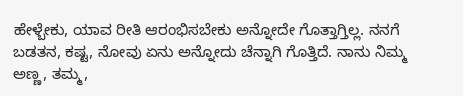ಹೇಳ್ಬೇಕು, ಯಾವ ರೀತಿ ಆರಂಭಿಸಬೇಕು ಅನ್ನೋದೇ ಗೊತ್ತಾಗ್ತಿಲ್ಲ. ನನಗೆ ಬಡತನ, ಕಷ್ಟ, ನೋವು ಏನು ಅನ್ನೋದು ಚೆನ್ನಾಗಿ ಗೊತ್ತಿದೆ. ನಾನು ನಿಮ್ಮ ಅಣ್ಣ, ತಮ್ಮ,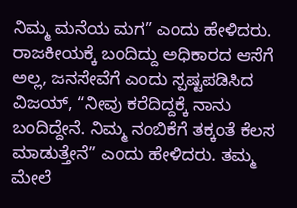ನಿಮ್ಮ ಮನೆಯ ಮಗ” ಎಂದು ಹೇಳಿದರು.
ರಾಜಕೀಯಕ್ಕೆ ಬಂದಿದ್ದು ಅಧಿಕಾರದ ಆಸೆಗೆ ಅಲ್ಲ, ಜನಸೇವೆಗೆ ಎಂದು ಸ್ಪಷ್ಟಪಡಿಸಿದ ವಿಜಯ್, “ನೀವು ಕರೆದಿದ್ದಕ್ಕೆ ನಾನು ಬಂದಿದ್ದೇನೆ. ನಿಮ್ಮ ನಂಬಿಕೆಗೆ ತಕ್ಕಂತೆ ಕೆಲಸ ಮಾಡುತ್ತೇನೆ” ಎಂದು ಹೇಳಿದರು. ತಮ್ಮ ಮೇಲೆ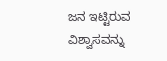ಜನ ಇಟ್ಟಿರುವ ವಿಶ್ವಾಸವನ್ನು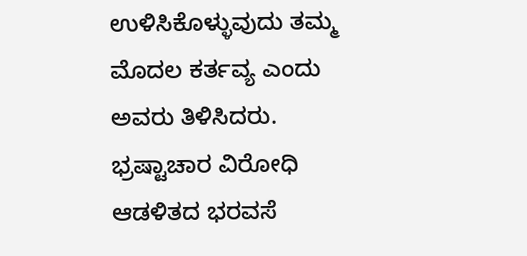ಉಳಿಸಿಕೊಳ್ಳುವುದು ತಮ್ಮ ಮೊದಲ ಕರ್ತವ್ಯ ಎಂದು ಅವರು ತಿಳಿಸಿದರು.
ಭ್ರಷ್ಟಾಚಾರ ವಿರೋಧಿ ಆಡಳಿತದ ಭರವಸೆ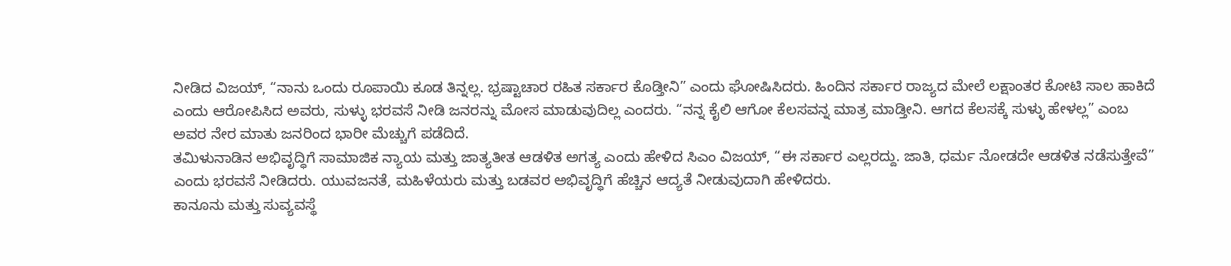ನೀಡಿದ ವಿಜಯ್, “ನಾನು ಒಂದು ರೂಪಾಯಿ ಕೂಡ ತಿನ್ನಲ್ಲ. ಭ್ರಷ್ಟಾಚಾರ ರಹಿತ ಸರ್ಕಾರ ಕೊಡ್ತೀನಿ” ಎಂದು ಘೋಷಿಸಿದರು. ಹಿಂದಿನ ಸರ್ಕಾರ ರಾಜ್ಯದ ಮೇಲೆ ಲಕ್ಷಾಂತರ ಕೋಟಿ ಸಾಲ ಹಾಕಿದೆ ಎಂದು ಆರೋಪಿಸಿದ ಅವರು, ಸುಳ್ಳು ಭರವಸೆ ನೀಡಿ ಜನರನ್ನು ಮೋಸ ಮಾಡುವುದಿಲ್ಲ ಎಂದರು. “ನನ್ನ ಕೈಲಿ ಆಗೋ ಕೆಲಸವನ್ನ ಮಾತ್ರ ಮಾಡ್ತೀನಿ. ಆಗದ ಕೆಲಸಕ್ಕೆ ಸುಳ್ಳು ಹೇಳಲ್ಲ” ಎಂಬ ಅವರ ನೇರ ಮಾತು ಜನರಿಂದ ಭಾರೀ ಮೆಚ್ಚುಗೆ ಪಡೆದಿದೆ.
ತಮಿಳುನಾಡಿನ ಅಭಿವೃದ್ಧಿಗೆ ಸಾಮಾಜಿಕ ನ್ಯಾಯ ಮತ್ತು ಜಾತ್ಯತೀತ ಆಡಳಿತ ಅಗತ್ಯ ಎಂದು ಹೇಳಿದ ಸಿಎಂ ವಿಜಯ್, “ಈ ಸರ್ಕಾರ ಎಲ್ಲರದ್ದು. ಜಾತಿ, ಧರ್ಮ ನೋಡದೇ ಆಡಳಿತ ನಡೆಸುತ್ತೇವೆ” ಎಂದು ಭರವಸೆ ನೀಡಿದರು. ಯುವಜನತೆ, ಮಹಿಳೆಯರು ಮತ್ತು ಬಡವರ ಅಭಿವೃದ್ಧಿಗೆ ಹೆಚ್ಚಿನ ಆದ್ಯತೆ ನೀಡುವುದಾಗಿ ಹೇಳಿದರು.
ಕಾನೂನು ಮತ್ತು ಸುವ್ಯವಸ್ಥೆ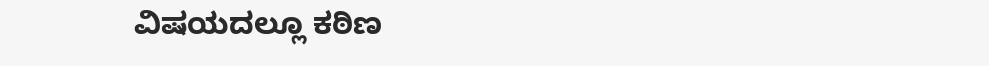ವಿಷಯದಲ್ಲೂ ಕಠಿಣ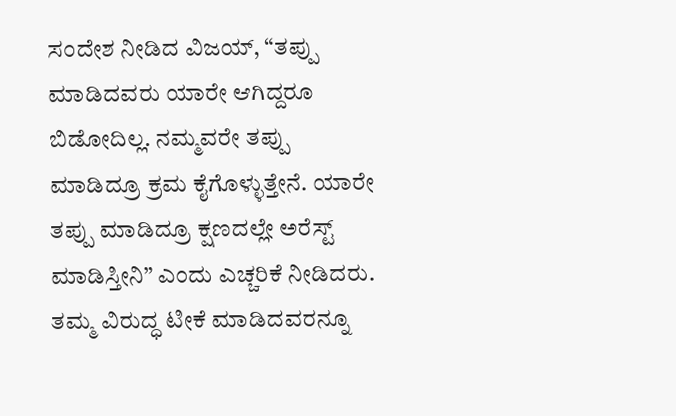ಸಂದೇಶ ನೀಡಿದ ವಿಜಯ್, “ತಪ್ಪು ಮಾಡಿದವರು ಯಾರೇ ಆಗಿದ್ದರೂ ಬಿಡೋದಿಲ್ಲ. ನಮ್ಮವರೇ ತಪ್ಪು ಮಾಡಿದ್ರೂ ಕ್ರಮ ಕೈಗೊಳ್ಳುತ್ತೇನೆ. ಯಾರೇ ತಪ್ಪು ಮಾಡಿದ್ರೂ ಕ್ಷಣದಲ್ಲೇ ಅರೆಸ್ಟ್ ಮಾಡಿಸ್ತೀನಿ” ಎಂದು ಎಚ್ಚರಿಕೆ ನೀಡಿದರು.
ತಮ್ಮ ವಿರುದ್ಧ ಟೀಕೆ ಮಾಡಿದವರನ್ನೂ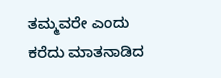ತಮ್ಮವರೇ ಎಂದು ಕರೆದು ಮಾತನಾಡಿದ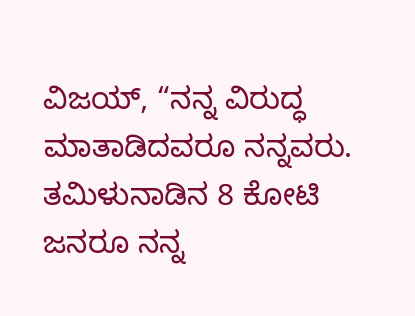ವಿಜಯ್, “ನನ್ನ ವಿರುದ್ಧ ಮಾತಾಡಿದವರೂ ನನ್ನವರು. ತಮಿಳುನಾಡಿನ 8 ಕೋಟಿ ಜನರೂ ನನ್ನ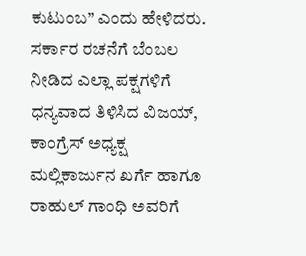ಕುಟುಂಬ” ಎಂದು ಹೇಳಿದರು.
ಸರ್ಕಾರ ರಚನೆಗೆ ಬೆಂಬಲ ನೀಡಿದ ಎಲ್ಲಾ ಪಕ್ಷಗಳಿಗೆ ಧನ್ಯವಾದ ತಿಳಿಸಿದ ವಿಜಯ್, ಕಾಂಗ್ರೆಸ್ ಅಧ್ಯಕ್ಷ ಮಲ್ಲಿಕಾರ್ಜುನ ಖರ್ಗೆ ಹಾಗೂ ರಾಹುಲ್ ಗಾಂಧಿ ಅವರಿಗೆ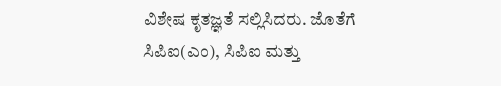ವಿಶೇಷ ಕೃತಜ್ಞತೆ ಸಲ್ಲಿಸಿದರು. ಜೊತೆಗೆ ಸಿಪಿಐ(ಎಂ), ಸಿಪಿಐ ಮತ್ತು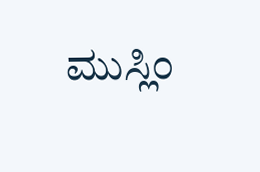ಮುಸ್ಲಿಂ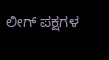ಲೀಗ್ ಪಕ್ಷಗಳ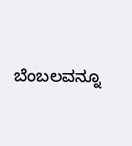ಬೆಂಬಲವನ್ನೂ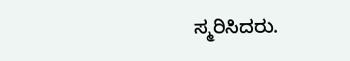ಸ್ಮರಿಸಿದರು.